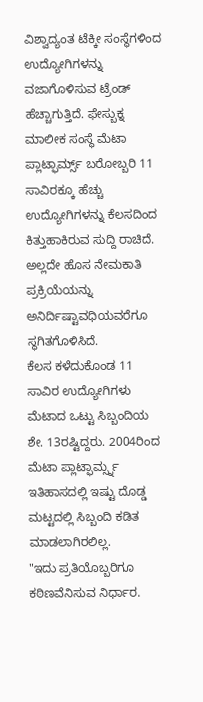ವಿಶ್ವಾದ್ಯಂತ ಟೆಕ್ಕೀ ಸಂಸ್ಥೆಗಳಿಂದ ಉದ್ಯೋಗಿಗಳನ್ನು ವಜಾಗೊಳಿಸುವ ಟ್ರೆಂಡ್ ಹೆಚ್ಚಾಗುತ್ತಿದೆ. ಫೇಸ್ಬುಕ್ನ ಮಾಲೀಕ ಸಂಸ್ಥೆ ಮೆಟಾ ಪ್ಲಾಟ್ಫಾರ್ಮ್ಸ್ ಬರೋಬ್ಬರಿ 11 ಸಾವಿರಕ್ಕೂ ಹೆಚ್ಚು ಉದ್ಯೋಗಿಗಳನ್ನು ಕೆಲಸದಿಂದ ಕಿತ್ತುಹಾಕಿರುವ ಸುದ್ದಿ ರಾಚಿದೆ. ಅಲ್ಲದೇ ಹೊಸ ನೇಮಕಾತಿ ಪ್ರಕ್ರಿಯೆಯನ್ನು ಅನಿರ್ದಿಷ್ಟಾವಧಿಯವರೆಗೂ ಸ್ಥಗಿತಗೊಳಿಸಿದೆ.
ಕೆಲಸ ಕಳೆದುಕೊಂಡ 11 ಸಾವಿರ ಉದ್ಯೋಗಿಗಳು ಮೆಟಾದ ಒಟ್ಟು ಸಿಬ್ಬಂದಿಯ ಶೇ. 13ರಷ್ಟಿದ್ದರು. 2004ರಿಂದ ಮೆಟಾ ಪ್ಲಾಟ್ಫಾರ್ಮ್ಸ್ನ ಇತಿಹಾಸದಲ್ಲಿ ಇಷ್ಟು ದೊಡ್ಡ ಮಟ್ಟದಲ್ಲಿ ಸಿಬ್ಬಂದಿ ಕಡಿತ ಮಾಡಲಾಗಿರಲಿಲ್ಲ.
"ಇದು ಪ್ರತಿಯೊಬ್ಬರಿಗೂ ಕಠಿಣವೆನಿಸುವ ನಿರ್ಧಾರ.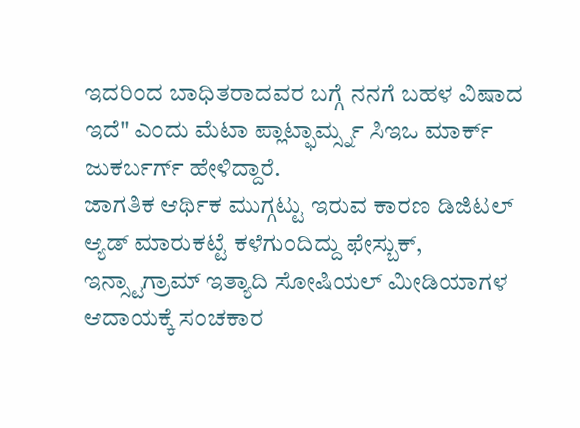ಇದರಿಂದ ಬಾಧಿತರಾದವರ ಬಗ್ಗೆ ನನಗೆ ಬಹಳ ವಿಷಾದ ಇದೆ" ಎಂದು ಮೆಟಾ ಪ್ಲಾಟ್ಫಾರ್ಮ್ಸ್ನ ಸಿಇಒ ಮಾರ್ಕ್ ಜುಕರ್ಬರ್ಗ್ ಹೇಳಿದ್ದಾರೆ.
ಜಾಗತಿಕ ಆರ್ಥಿಕ ಮುಗ್ಗಟ್ಟು ಇರುವ ಕಾರಣ ಡಿಜಿಟಲ್ ಆ್ಯಡ್ ಮಾರುಕಟ್ಟೆ ಕಳೆಗುಂದಿದ್ದು ಫೇಸ್ಬುಕ್, ಇನ್ಸ್ಟಾಗ್ರಾಮ್ ಇತ್ಯಾದಿ ಸೋಷಿಯಲ್ ಮೀಡಿಯಾಗಳ ಆದಾಯಕ್ಕೆ ಸಂಚಕಾರ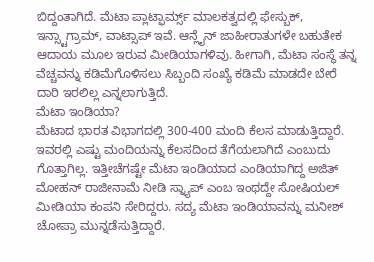ಬಿದ್ದಂತಾಗಿದೆ. ಮೆಟಾ ಪ್ಲಾಟ್ಫಾರ್ಮ್ಸ್ ಮಾಲಕತ್ವದಲ್ಲಿ ಫೇಸ್ಬುಕ್, ಇನ್ಸ್ಟಾಗ್ರಾಮ್, ವಾಟ್ಸಾಪ್ ಇವೆ. ಆನ್ಲೈನ್ ಜಾಹೀರಾತುಗಳೇ ಬಹುತೇಕ ಆದಾಯ ಮೂಲ ಇರುವ ಮೀಡಿಯಾಗಳಿವು. ಹೀಗಾಗಿ, ಮೆಟಾ ಸಂಸ್ಥೆ ತನ್ನ ವೆಚ್ಚವನ್ನು ಕಡಿಮೆಗೊಳಿಸಲು ಸಿಬ್ಬಂದಿ ಸಂಖ್ಯೆ ಕಡಿಮೆ ಮಾಡದೇ ಬೇರೆ ದಾರಿ ಇರಲಿಲ್ಲ ಎನ್ನಲಾಗುತ್ತಿದೆ.
ಮೆಟಾ ಇಂಡಿಯಾ?
ಮೆಟಾದ ಭಾರತ ವಿಭಾಗದಲ್ಲಿ 300-400 ಮಂದಿ ಕೆಲಸ ಮಾಡುತ್ತಿದ್ದಾರೆ. ಇವರಲ್ಲಿ ಎಷ್ಟು ಮಂದಿಯನ್ನು ಕೆಲಸದಿಂದ ತೆಗೆಯಲಾಗಿದೆ ಎಂಬುದು ಗೊತ್ತಾಗಿಲ್ಲ. ಇತ್ತೀಚೆಗಷ್ಟೇ ಮೆಟಾ ಇಂಡಿಯಾದ ಎಂಡಿಯಾಗಿದ್ದ ಅಜಿತ್ ಮೋಹನ್ ರಾಜೀನಾಮೆ ನೀಡಿ ಸ್ನ್ಯಾಪ್ ಎಂಬ ಇಂಥದ್ದೇ ಸೋಷಿಯಲ್ ಮೀಡಿಯಾ ಕಂಪನಿ ಸೇರಿದ್ದರು. ಸದ್ಯ ಮೆಟಾ ಇಂಡಿಯಾವನ್ನು ಮನೀಶ್ ಚೋಪ್ರಾ ಮುನ್ನಡೆಸುತ್ತಿದ್ದಾರೆ.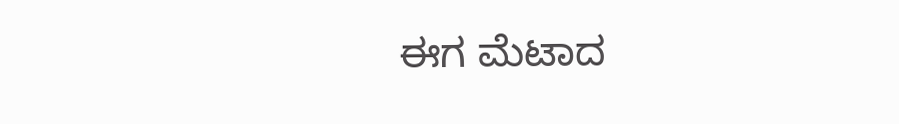ಈಗ ಮೆಟಾದ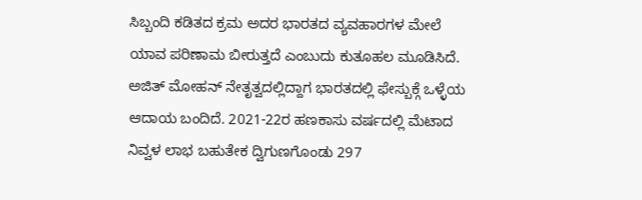ಸಿಬ್ಬಂದಿ ಕಡಿತದ ಕ್ರಮ ಅದರ ಭಾರತದ ವ್ಯವಹಾರಗಳ ಮೇಲೆ ಯಾವ ಪರಿಣಾಮ ಬೀರುತ್ತದೆ ಎಂಬುದು ಕುತೂಹಲ ಮೂಡಿಸಿದೆ. ಅಜಿತ್ ಮೋಹನ್ ನೇತೃತ್ವದಲ್ಲಿದ್ದಾಗ ಭಾರತದಲ್ಲಿ ಫೇಸ್ಬುಕ್ಗೆ ಒಳ್ಳೆಯ ಆದಾಯ ಬಂದಿದೆ. 2021-22ರ ಹಣಕಾಸು ವರ್ಷದಲ್ಲಿ ಮೆಟಾದ ನಿವ್ವಳ ಲಾಭ ಬಹುತೇಕ ದ್ವಿಗುಣಗೊಂಡು 297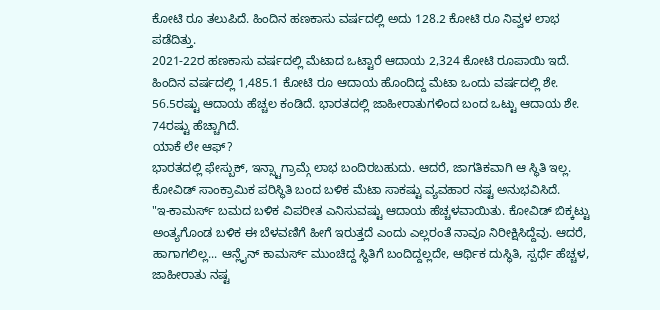ಕೋಟಿ ರೂ ತಲುಪಿದೆ. ಹಿಂದಿನ ಹಣಕಾಸು ವರ್ಷದಲ್ಲಿ ಅದು 128.2 ಕೋಟಿ ರೂ ನಿವ್ವಳ ಲಾಭ ಪಡೆದಿತ್ತು.
2021-22ರ ಹಣಕಾಸು ವರ್ಷದಲ್ಲಿ ಮೆಟಾದ ಒಟ್ಟಾರೆ ಆದಾಯ 2,324 ಕೋಟಿ ರೂಪಾಯಿ ಇದೆ. ಹಿಂದಿನ ವರ್ಷದಲ್ಲಿ 1,485.1 ಕೋಟಿ ರೂ ಆದಾಯ ಹೊಂದಿದ್ದ ಮೆಟಾ ಒಂದು ವರ್ಷದಲ್ಲಿ ಶೇ. 56.5ರಷ್ಟು ಆದಾಯ ಹೆಚ್ಚಲ ಕಂಡಿದೆ. ಭಾರತದಲ್ಲಿ ಜಾಹೀರಾತುಗಳಿಂದ ಬಂದ ಒಟ್ಟು ಆದಾಯ ಶೇ. 74ರಷ್ಟು ಹೆಚ್ಚಾಗಿದೆ.
ಯಾಕೆ ಲೇ ಆಫ್?
ಭಾರತದಲ್ಲಿ ಫೇಸ್ಬುಕ್, ಇನ್ಸ್ಟಾಗ್ರಾಮ್ಗೆ ಲಾಭ ಬಂದಿರಬಹುದು. ಆದರೆ, ಜಾಗತಿಕವಾಗಿ ಆ ಸ್ಥಿತಿ ಇಲ್ಲ. ಕೋವಿಡ್ ಸಾಂಕ್ರಾಮಿಕ ಪರಿಸ್ಥಿತಿ ಬಂದ ಬಳಿಕ ಮೆಟಾ ಸಾಕಷ್ಟು ವ್ಯವಹಾರ ನಷ್ಟ ಅನುಭವಿಸಿದೆ.
"ಇ-ಕಾಮರ್ಸ್ ಬಮದ ಬಳಿಕ ವಿಪರೀತ ಎನಿಸುವಷ್ಟು ಆದಾಯ ಹೆಚ್ಚಳವಾಯಿತು. ಕೋವಿಡ್ ಬಿಕ್ಕಟ್ಟು ಅಂತ್ಯಗೊಂಡ ಬಳಿಕ ಈ ಬೆಳವಣಿಗೆ ಹೀಗೆ ಇರುತ್ತದೆ ಎಂದು ಎಲ್ಲರಂತೆ ನಾವೂ ನಿರೀಕ್ಷಿಸಿದ್ದೆವು. ಆದರೆ, ಹಾಗಾಗಲಿಲ್ಲ... ಆನ್ಲೈನ್ ಕಾಮರ್ಸ್ ಮುಂಚಿದ್ದ ಸ್ಥಿತಿಗೆ ಬಂದಿದ್ದಲ್ಲದೇ, ಆರ್ಥಿಕ ದುಸ್ಥಿತಿ, ಸ್ಪರ್ಧೆ ಹೆಚ್ಚಳ, ಜಾಹೀರಾತು ನಷ್ಟ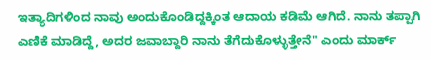ಇತ್ಯಾದಿಗಳಿಂದ ನಾವು ಅಂದುಕೊಂಡಿದ್ದಕ್ಕಿಂತ ಆದಾಯ ಕಡಿಮೆ ಆಗಿದೆ. ನಾನು ತಪ್ಪಾಗಿ ಎಣಿಕೆ ಮಾಡಿದ್ದೆ, ಅದರ ಜವಾಬ್ದಾರಿ ನಾನು ತೆಗೆದುಕೊಳ್ಳುತ್ತೇನೆ" ಎಂದು ಮಾರ್ಕ್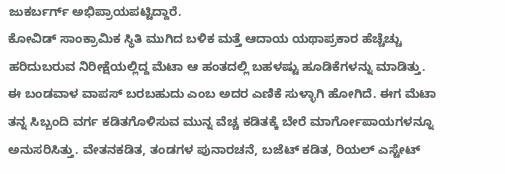ಜುಕರ್ಬರ್ಗ್ ಅಭಿಪ್ರಾಯಪಟ್ಟಿದ್ದಾರೆ.
ಕೋವಿಡ್ ಸಾಂಕ್ರಾಮಿಕ ಸ್ಥಿತಿ ಮುಗಿದ ಬಳಿಕ ಮತ್ತೆ ಆದಾಯ ಯಥಾಪ್ರಕಾರ ಹೆಚ್ಚೆಚ್ಚು ಹರಿದುಬರುವ ನಿರೀಕ್ಷೆಯಲ್ಲಿದ್ದ ಮೆಟಾ ಆ ಹಂತದಲ್ಲಿ ಬಹಳಷ್ಟು ಹೂಡಿಕೆಗಳನ್ನು ಮಾಡಿತ್ತು. ಈ ಬಂಡವಾಳ ವಾಪಸ್ ಬರಬಹುದು ಎಂಬ ಅದರ ಎಣಿಕೆ ಸುಳ್ಳಾಗಿ ಹೋಗಿದೆ. ಈಗ ಮೆಟಾ ತನ್ನ ಸಿಬ್ಬಂದಿ ವರ್ಗ ಕಡಿತಗೊಳಿಸುವ ಮುನ್ನ ವೆಚ್ಚ ಕಡಿತಕ್ಕೆ ಬೇರೆ ಮಾರ್ಗೋಪಾಯಗಳನ್ನೂ ಅನುಸರಿಸಿತ್ತು. ವೇತನಕಡಿತ, ತಂಡಗಳ ಪುನಾರಚನೆ, ಬಜೆಟ್ ಕಡಿತ, ರಿಯಲ್ ಎಸ್ಟೇಟ್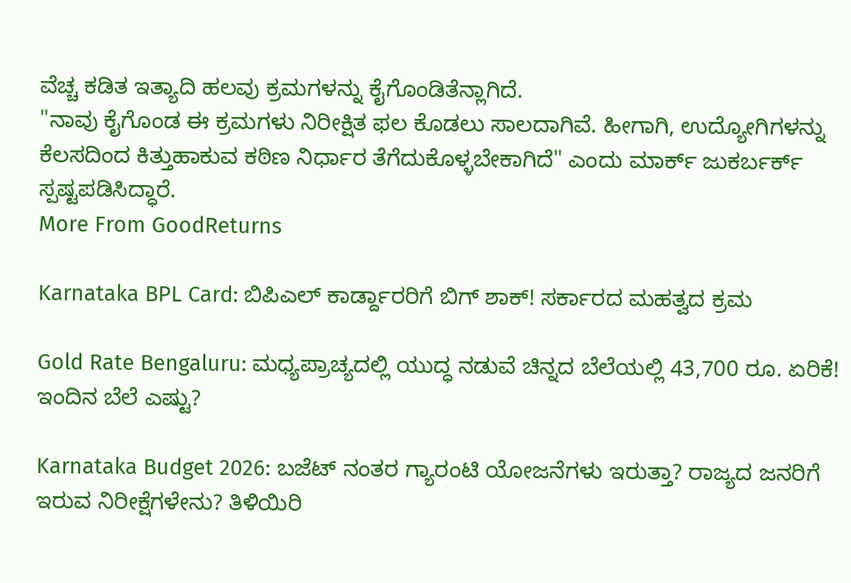ವೆಚ್ಚ ಕಡಿತ ಇತ್ಯಾದಿ ಹಲವು ಕ್ರಮಗಳನ್ನು ಕೈಗೊಂಡಿತೆನ್ಲಾಗಿದೆ.
"ನಾವು ಕೈಗೊಂಡ ಈ ಕ್ರಮಗಳು ನಿರೀಕ್ಷಿತ ಫಲ ಕೊಡಲು ಸಾಲದಾಗಿವೆ. ಹೀಗಾಗಿ, ಉದ್ಯೋಗಿಗಳನ್ನು ಕೆಲಸದಿಂದ ಕಿತ್ತುಹಾಕುವ ಕಠಿಣ ನಿರ್ಧಾರ ತೆಗೆದುಕೊಳ್ಳಬೇಕಾಗಿದೆ" ಎಂದು ಮಾರ್ಕ್ ಜುಕರ್ಬರ್ಕ್ ಸ್ಪಷ್ಟಪಡಿಸಿದ್ಧಾರೆ.
More From GoodReturns

Karnataka BPL Card: ಬಿಪಿಎಲ್ ಕಾರ್ಡ್ದಾರರಿಗೆ ಬಿಗ್ ಶಾಕ್! ಸರ್ಕಾರದ ಮಹತ್ವದ ಕ್ರಮ

Gold Rate Bengaluru: ಮಧ್ಯಪ್ರಾಚ್ಯದಲ್ಲಿ ಯುದ್ಧ ನಡುವೆ ಚಿನ್ನದ ಬೆಲೆಯಲ್ಲಿ 43,700 ರೂ. ಏರಿಕೆ! ಇಂದಿನ ಬೆಲೆ ಎಷ್ಟು?

Karnataka Budget 2026: ಬಜೆಟ್ ನಂತರ ಗ್ಯಾರಂಟಿ ಯೋಜನೆಗಳು ಇರುತ್ತಾ? ರಾಜ್ಯದ ಜನರಿಗೆ ಇರುವ ನಿರೀಕ್ಷೆಗಳೇನು? ತಿಳಿಯಿರಿ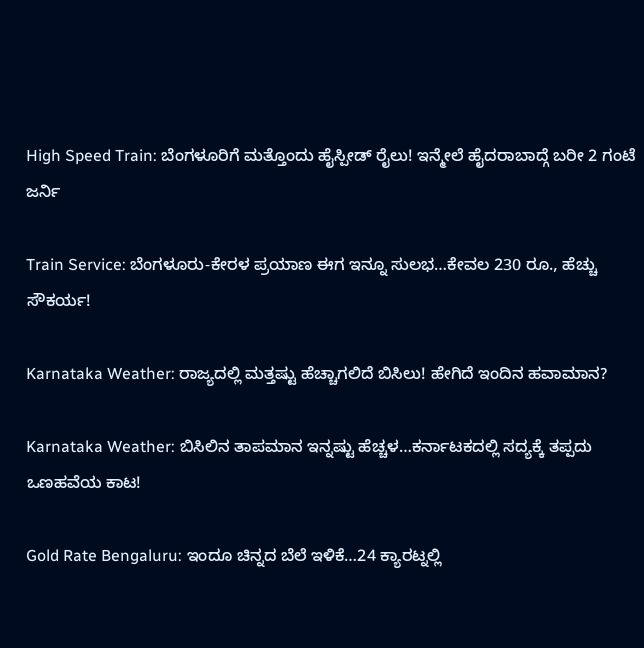High Speed Train: ಬೆಂಗಳೂರಿಗೆ ಮತ್ತೊಂದು ಹೈಸ್ಪೀಡ್ ರೈಲು! ಇನ್ಮೇಲೆ ಹೈದರಾಬಾದ್ಗೆ ಬರೀ 2 ಗಂಟೆ ಜರ್ನಿ

Train Service: ಬೆಂಗಳೂರು-ಕೇರಳ ಪ್ರಯಾಣ ಈಗ ಇನ್ನೂ ಸುಲಭ…ಕೇವಲ 230 ರೂ., ಹೆಚ್ಚು ಸೌಕರ್ಯ!

Karnataka Weather: ರಾಜ್ಯದಲ್ಲಿ ಮತ್ತಷ್ಟು ಹೆಚ್ಚಾಗಲಿದೆ ಬಿಸಿಲು! ಹೇಗಿದೆ ಇಂದಿನ ಹವಾಮಾನ?

Karnataka Weather: ಬಿಸಿಲಿನ ತಾಪಮಾನ ಇನ್ನಷ್ಟು ಹೆಚ್ಚಳ…ಕರ್ನಾಟಕದಲ್ಲಿ ಸದ್ಯಕ್ಕೆ ತಪ್ಪದು ಒಣಹವೆಯ ಕಾಟ!

Gold Rate Bengaluru: ಇಂದೂ ಚಿನ್ನದ ಬೆಲೆ ಇಳಿಕೆ…24 ಕ್ಯಾರಟ್ನಲ್ಲಿ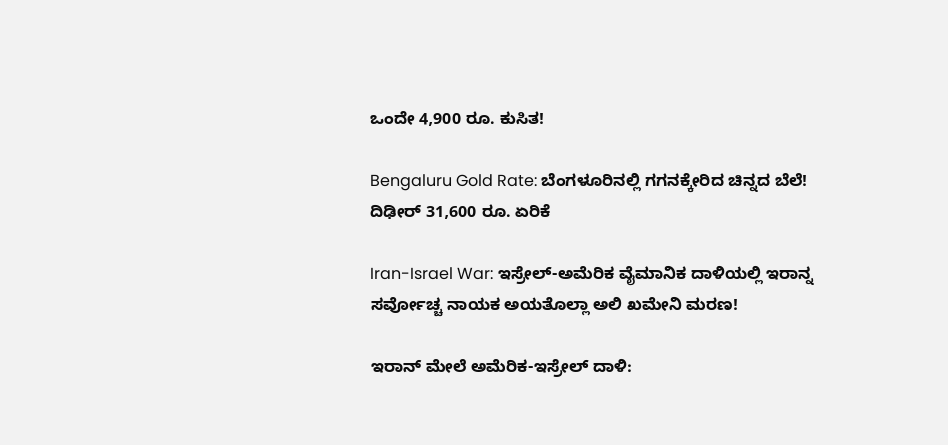ಒಂದೇ 4,900 ರೂ. ಕುಸಿತ!

Bengaluru Gold Rate: ಬೆಂಗಳೂರಿನಲ್ಲಿ ಗಗನಕ್ಕೇರಿದ ಚಿನ್ನದ ಬೆಲೆ! ದಿಢೀರ್ 31,600 ರೂ. ಏರಿಕೆ

Iran-Israel War: ಇಸ್ರೇಲ್-ಅಮೆರಿಕ ವೈಮಾನಿಕ ದಾಳಿಯಲ್ಲಿ ಇರಾನ್ನ ಸರ್ವೋಚ್ಚ ನಾಯಕ ಅಯತೊಲ್ಲಾ ಅಲಿ ಖಮೇನಿ ಮರಣ!

ಇರಾನ್ ಮೇಲೆ ಅಮೆರಿಕ-ಇಸ್ರೇಲ್ ದಾಳಿ: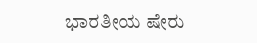ಭಾರತೀಯ ಷೇರು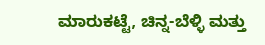ಮಾರುಕಟ್ಟೆ, ಚಿನ್ನ-ಬೆಳ್ಳಿ ಮತ್ತು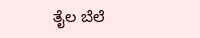ತೈಲ ಬೆಲೆ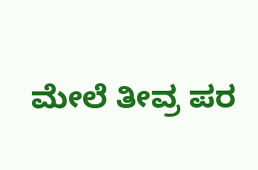ಮೇಲೆ ತೀವ್ರ ಪರ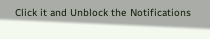Click it and Unblock the Notifications